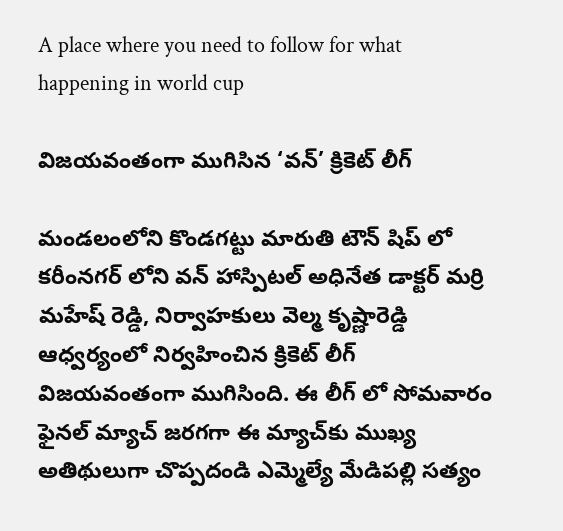A place where you need to follow for what happening in world cup

విజయవంతంగా ముగిసిన ‘వన్’ క్రికెట్ లీగ్

మండలంలోని కొండగట్టు మారుతి టౌన్ షిప్ లో కరీంనగర్ లోని వన్ హాస్పిటల్ అధినేత డాక్టర్ మర్రి మహేష్ రెడ్డి, నిర్వాహకులు వెల్మ కృష్ణారెడ్డి ఆధ్వర్యంలో నిర్వహించిన క్రికెట్ లీగ్ విజయవంతంగా ముగిసింది. ఈ లీగ్ లో సోమవారం ఫైనల్ మ్యాచ్ జరగగా ఈ మ్యాచ్‌కు ముఖ్య అతిథులుగా చొప్పదండి ఎమ్మెల్యే మేడిపల్లి సత్యం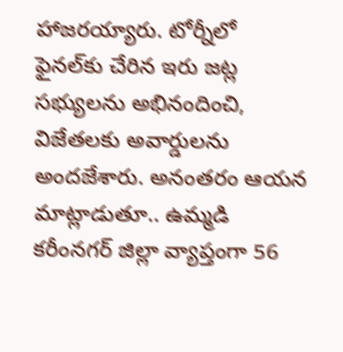హాజరయ్యారు. టోర్నీలో ఫైనల్‌కు చేరిన ఇరు జట్ల సభ్యులను అభినందించి, విజేతలకు అవార్డులను అందజేశారు. అనంతరం ఆయన మాట్లాడుతూ.. ఉమ్మడి కరీంనగర్ జిల్లా వ్యాప్తంగా 56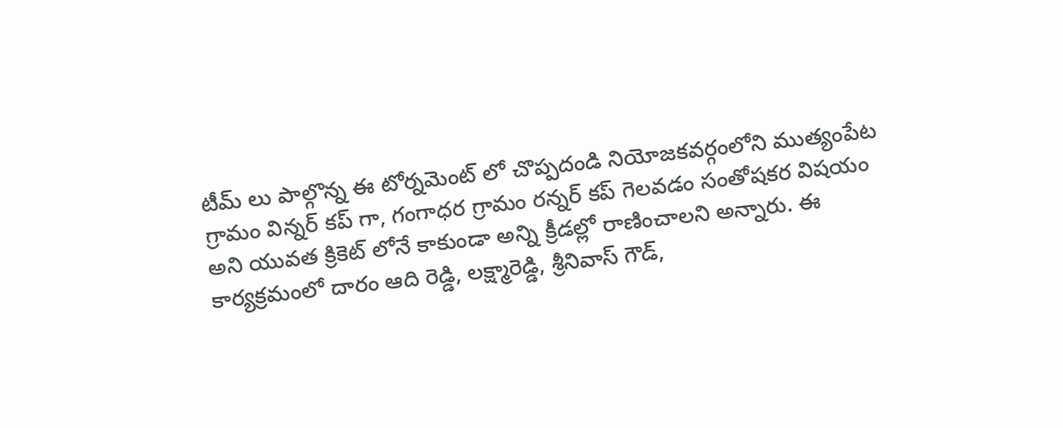టీమ్ లు పాల్గొన్న ఈ టోర్నమెంట్ లో చొప్పదండి నియోజకవర్గంలోని ముత్యంపేట గ్రామం విన్నర్ కప్ గా, గంగాధర గ్రామం రన్నర్ కప్ గెలవడం సంతోషకర విషయం అని యువత క్రికెట్ లోనే కాకుండా అన్ని క్రీడల్లో రాణించాలని అన్నారు. ఈ కార్యక్రమంలో దారం ఆది రెడ్డి, లక్ష్మారెడ్డి, శ్రీనివాస్ గౌడ్,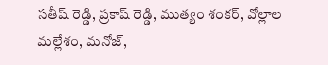సతీష్ రెడ్డి, ప్రకాష్ రెడ్డి, ముత్యం శంకర్, వోల్లాల మల్లేశం, మనోజ్,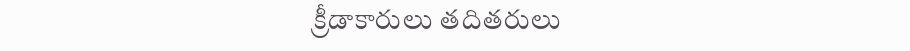క్రీడాకారులు తదితరులు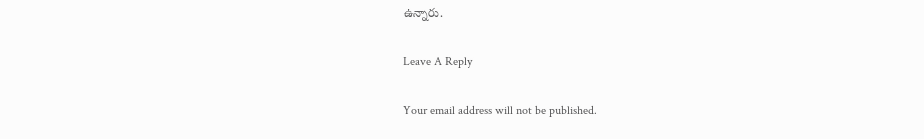ఉన్నారు.

Leave A Reply

Your email address will not be published.